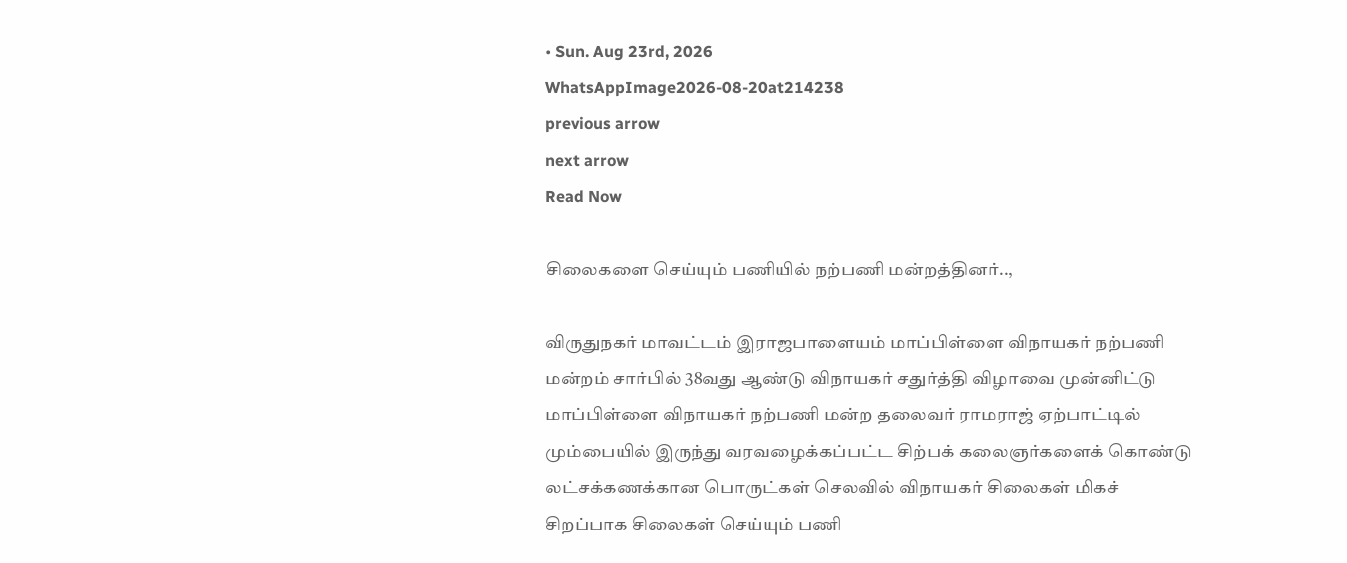• Sun. Aug 23rd, 2026
WhatsAppImage2026-08-20at214238
previous arrow
next arrow
Read Now

சிலைகளை செய்யும் பணியில் நற்பணி மன்றத்தினர்..,

விருதுநகர் மாவட்டம் இராஜபாளையம் மாப்பிள்ளை விநாயகர் நற்பணி மன்றம் சார்பில் 38வது ஆண்டு விநாயகர் சதுர்த்தி விழாவை முன்னிட்டு மாப்பிள்ளை விநாயகர் நற்பணி மன்ற தலைவர் ராமராஜ் ஏற்பாட்டில் மும்பையில் இருந்து வரவழைக்கப்பட்ட சிற்பக் கலைஞர்களைக் கொண்டு லட்சக்கணக்கான பொருட்கள் செலவில் விநாயகர் சிலைகள் மிகச் சிறப்பாக சிலைகள் செய்யும் பணி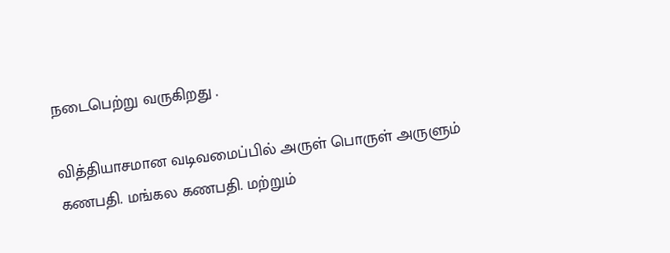நடைபெற்று வருகிறது .

வித்தியாசமான வடிவமைப்பில் அருள் பொருள் அருளும் கணபதி. மங்கல கணபதி. மற்றும்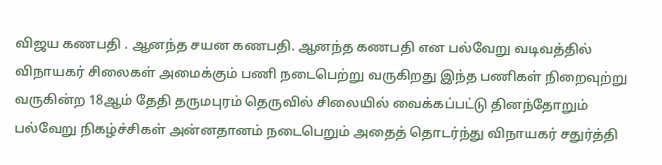விஜய கணபதி . ஆனந்த சயன கணபதி. ஆனந்த கணபதி என பல்வேறு வடிவத்தில் விநாயகர் சிலைகள் அமைக்கும் பணி நடைபெற்று வருகிறது இந்த பணிகள் நிறைவுற்று வருகின்ற 18ஆம் தேதி தருமபுரம் தெருவில் சிலையில் வைக்கப்பட்டு தினந்தோறும் பல்வேறு நிகழ்ச்சிகள் அன்னதானம் நடைபெறும் அதைத் தொடர்ந்து விநாயகர் சதுர்த்தி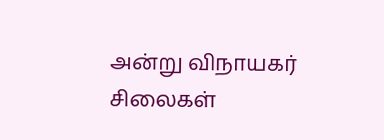அன்று விநாயகர் சிலைகள்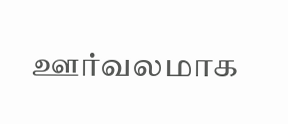ஊர்வலமாக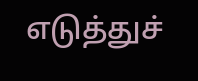எடுத்துச்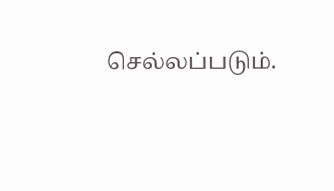செல்லப்படும்.